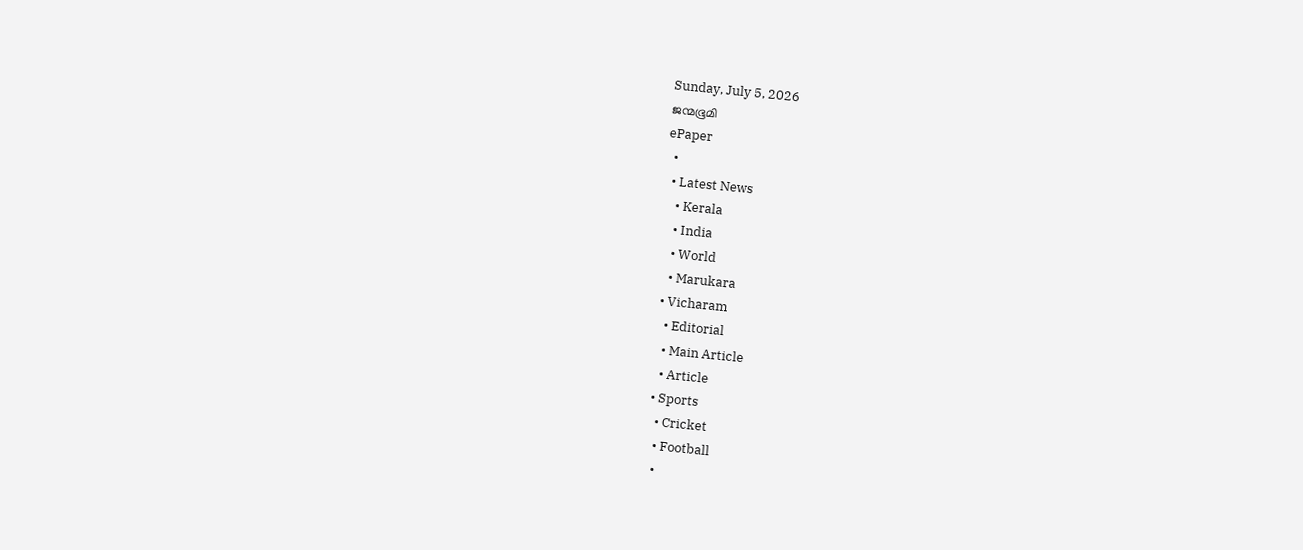Sunday, July 5, 2026
ജന്മഭൂമി
ePaper
  •
  • Latest News
    • Kerala
    • India
    • World
    • Marukara
  • Vicharam
    • Editorial
    • Main Article
    • Article
  • Sports
    • Cricket
    • Football
    •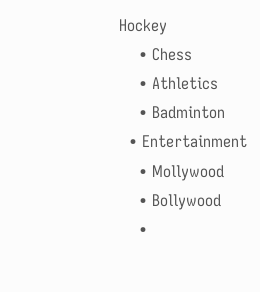Hockey
    • Chess
    • Athletics
    • Badminton
  • Entertainment
    • Mollywood
    • Bollywood
    •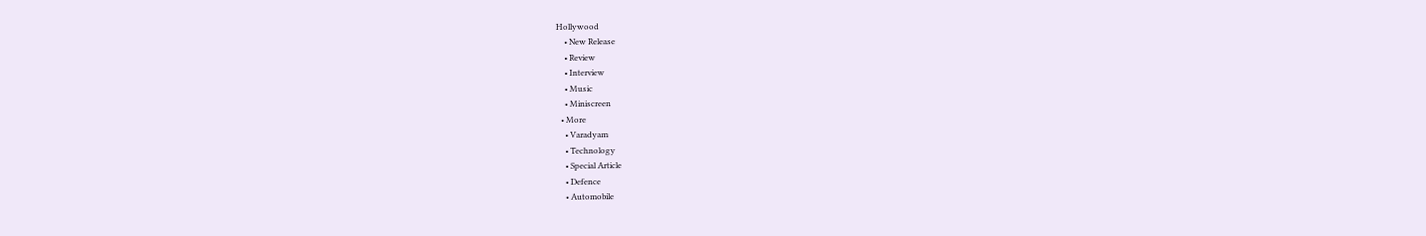Hollywood
    • New Release
    • Review
    • Interview
    • Music
    • Miniscreen
  • More
    • Varadyam
    • Technology
    • Special Article
    • Defence
    • Automobile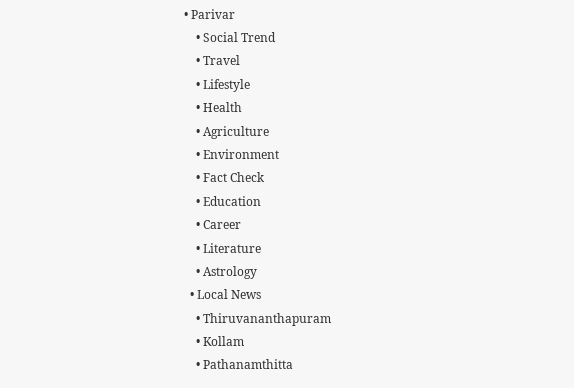• Parivar
    • Social Trend
    • Travel
    • Lifestyle
    • Health
    • Agriculture
    • Environment
    • Fact Check
    • Education
    • Career
    • Literature
    • Astrology
  • Local News
    • Thiruvananthapuram
    • Kollam
    • Pathanamthitta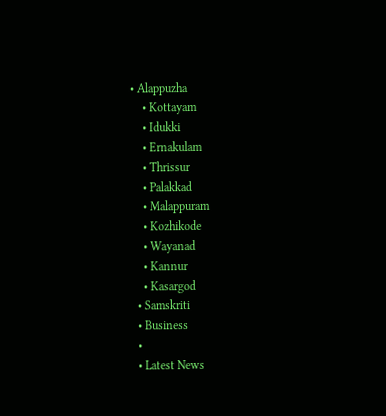• Alappuzha
    • Kottayam
    • Idukki
    • Ernakulam
    • Thrissur
    • Palakkad
    • Malappuram
    • Kozhikode
    • Wayanad
    • Kannur
    • Kasargod
  • Samskriti
  • Business
  •
  • Latest News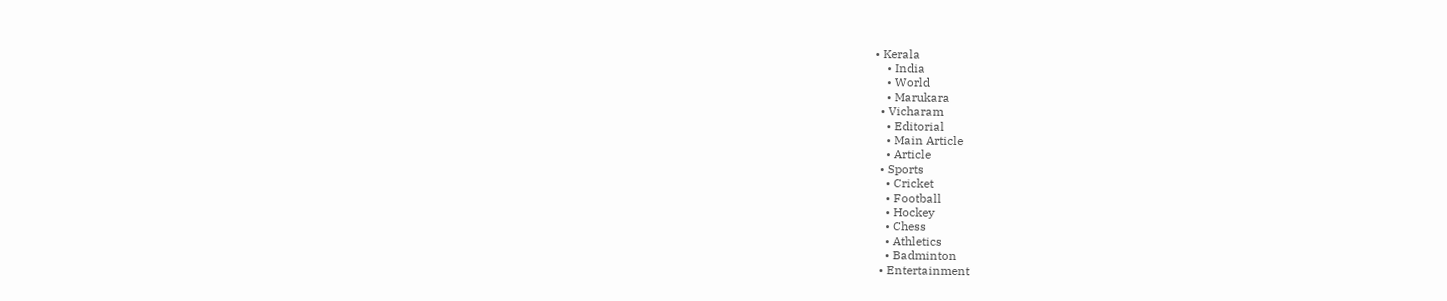• Kerala
    • India
    • World
    • Marukara
  • Vicharam
    • Editorial
    • Main Article
    • Article
  • Sports
    • Cricket
    • Football
    • Hockey
    • Chess
    • Athletics
    • Badminton
  • Entertainment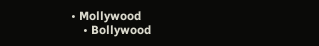• Mollywood
    • Bollywood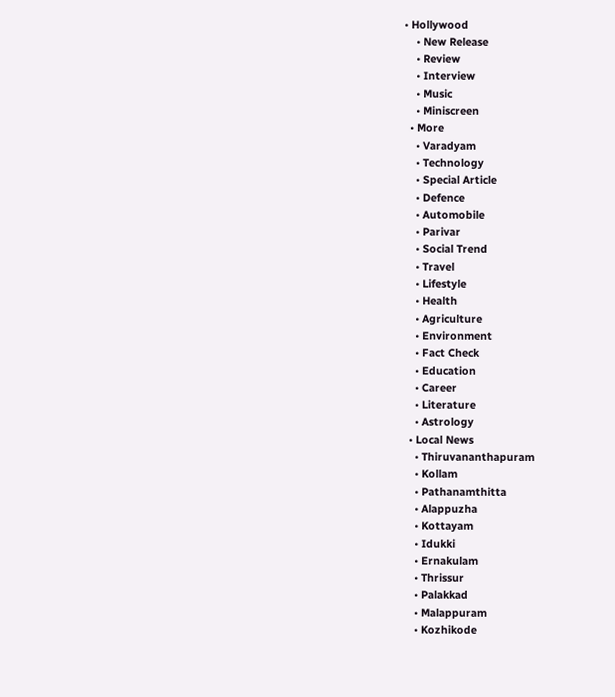• Hollywood
    • New Release
    • Review
    • Interview
    • Music
    • Miniscreen
  • More
    • Varadyam
    • Technology
    • Special Article
    • Defence
    • Automobile
    • Parivar
    • Social Trend
    • Travel
    • Lifestyle
    • Health
    • Agriculture
    • Environment
    • Fact Check
    • Education
    • Career
    • Literature
    • Astrology
  • Local News
    • Thiruvananthapuram
    • Kollam
    • Pathanamthitta
    • Alappuzha
    • Kottayam
    • Idukki
    • Ernakulam
    • Thrissur
    • Palakkad
    • Malappuram
    • Kozhikode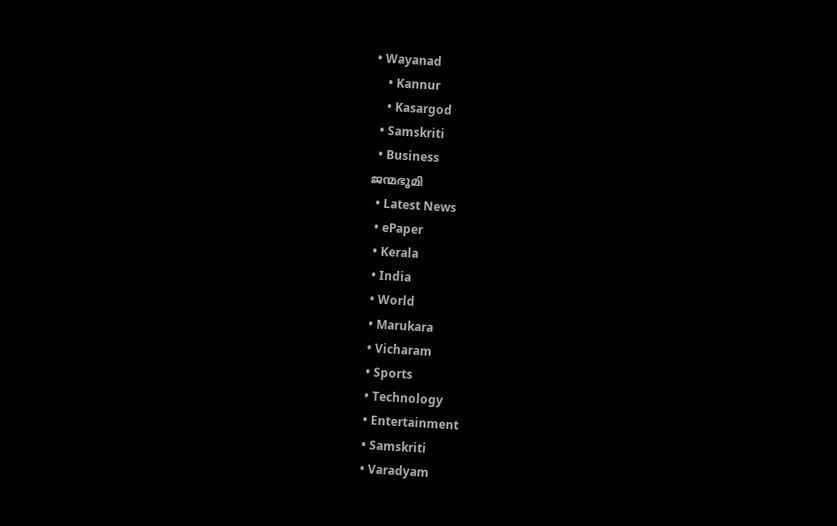• Wayanad
    • Kannur
    • Kasargod
  • Samskriti
  • Business
ജന്മഭൂമി
  • Latest News
  • ePaper
  • Kerala
  • India
  • World
  • Marukara
  • Vicharam
  • Sports
  • Technology
  • Entertainment
  • Samskriti
  • Varadyam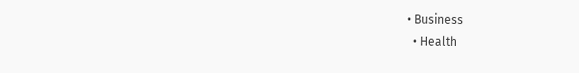• Business
  • Health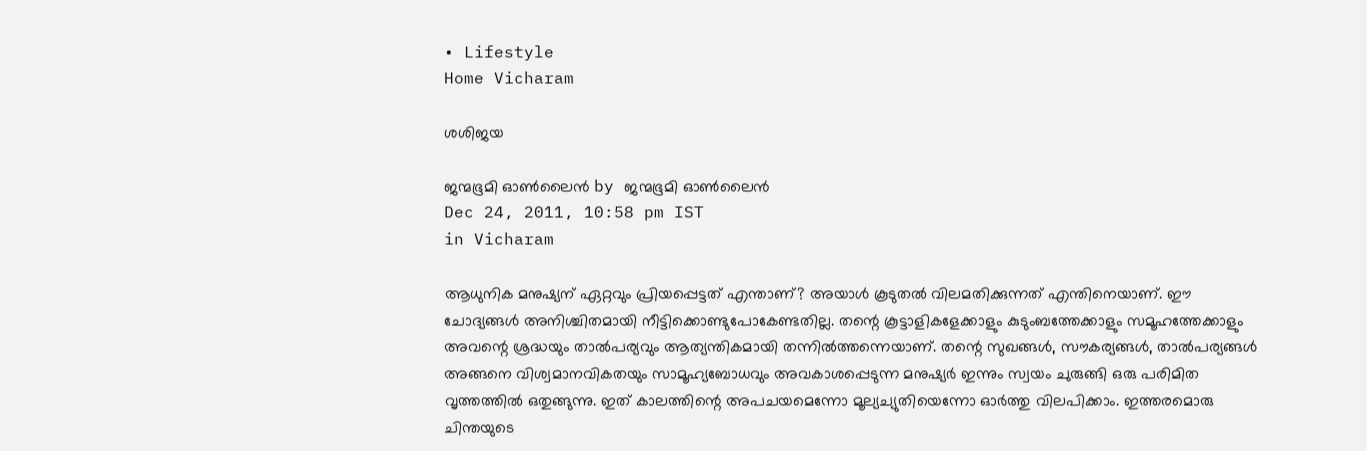• Lifestyle
Home Vicharam

ശശിജയ

ജന്മഭൂമി ഓണ്‍ലൈന്‍ by ജന്മഭൂമി ഓണ്‍ലൈന്‍
Dec 24, 2011, 10:58 pm IST
in Vicharam

ആധുനിക മനുഷ്യന്‌ ഏറ്റവും പ്രിയപ്പെട്ടത്‌ എന്താണ്‌? അയാള്‍ കൂടുതല്‍ വിലമതിക്കുന്നത്‌ എന്തിനെയാണ്‌. ഈ ചോദ്യങ്ങള്‍ അനിശ്ചിതമായി നീട്ടിക്കൊണ്ടുപോകേണ്ടതില്ല. തന്റെ കൂട്ടാളികളേക്കാളും കുടുംബത്തേക്കാളും സമൂഹത്തേക്കാളും അവന്റെ ശ്രദ്ധയും താല്‍പര്യവും ആത്യന്തികമായി തന്നില്‍ത്തന്നെയാണ്‌. തന്റെ സുഖങ്ങള്‍, സൗകര്യങ്ങള്‍, താല്‍പര്യങ്ങള്‍ അങ്ങനെ വിശ്വമാനവികതയും സാമൂഹ്യബോധവും അവകാശപ്പെടുന്ന മനുഷ്യര്‍ ഇന്നും സ്വയം ചുരുങ്ങി ഒരു പരിമിത വൃത്തത്തില്‍ ഒതുങ്ങുന്നു. ഇത്‌ കാലത്തിന്റെ അപചയമെന്നോ മൂല്യച്യുതിയെന്നോ ഓര്‍ത്തു വിലപിക്കാം. ഇത്തരമൊരു ചിന്തയുടെ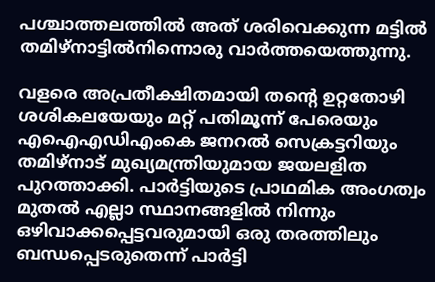പശ്ചാത്തലത്തില്‍ അത്‌ ശരിവെക്കുന്ന മട്ടില്‍ തമിഴ്‌നാട്ടില്‍നിന്നൊരു വാര്‍ത്തയെത്തുന്നു.

വളരെ അപ്രതീക്ഷിതമായി തന്റെ ഉറ്റതോഴി ശശികലയേയും മറ്റ്‌ പതിമൂന്ന്‌ പേരെയും എഐഎഡിഎംകെ ജനറല്‍ സെക്രട്ടറിയും തമിഴ്‌നാട്‌ മുഖ്യമന്ത്രിയുമായ ജയലളിത പുറത്താക്കി. പാര്‍ട്ടിയുടെ പ്രാഥമിക അംഗത്വം മുതല്‍ എല്ലാ സ്ഥാനങ്ങളില്‍ നിന്നും ഒഴിവാക്കപ്പെട്ടവരുമായി ഒരു തരത്തിലും ബന്ധപ്പെടരുതെന്ന്‌ പാര്‍ട്ടി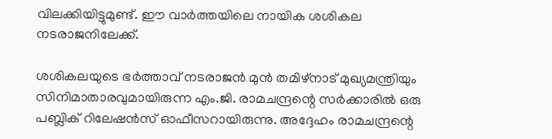വിലക്കിയിട്ടുമുണ്ട്‌. ഈ വാര്‍ത്തയിലെ നായിക ശശികല നടരാജനിലേക്ക്‌.

ശശികലയുടെ ഭര്‍ത്താവ്‌ നടരാജന്‍ മുന്‍ തമിഴ്‌നാട്‌ മുഖ്യമന്ത്രിയും സിനിമാതാരവുമായിരുന്ന എം.ജി. രാമചന്ദ്രന്റെ സര്‍ക്കാരില്‍ ഒരു പബ്ലിക്‌ റിലേഷന്‍സ്‌ ഓഫീസറായിരുന്നു. അദ്ദേഹം രാമചന്ദ്രന്റെ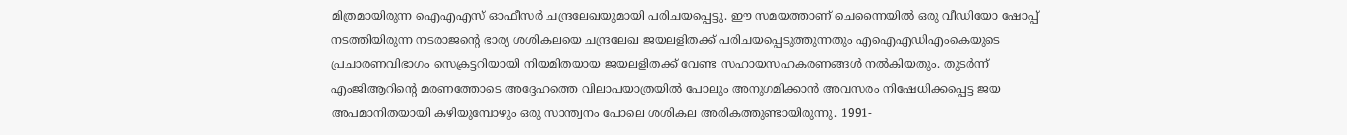മിത്രമായിരുന്ന ഐഎഎസ്‌ ഓഫീസര്‍ ചന്ദ്രലേഖയുമായി പരിചയപ്പെട്ടു. ഈ സമയത്താണ്‌ ചെന്നൈയില്‍ ഒരു വീഡിയോ ഷോപ്പ്‌ നടത്തിയിരുന്ന നടരാജന്റെ ഭാര്യ ശശികലയെ ചന്ദ്രലേഖ ജയലളിതക്ക്‌ പരിചയപ്പെടുത്തുന്നതും എഐഎഡിഎംകെയുടെ പ്രചാരണവിഭാഗം സെക്രട്ടറിയായി നിയമിതയായ ജയലളിതക്ക്‌ വേണ്ട സഹായസഹകരണങ്ങള്‍ നല്‍കിയതും. തുടര്‍ന്ന്‌ എംജിആറിന്റെ മരണത്തോടെ അദ്ദേഹത്തെ വിലാപയാത്രയില്‍ പോലും അനുഗമിക്കാന്‍ അവസരം നിഷേധിക്കപ്പെട്ട ജയ അപമാനിതയായി കഴിയുമ്പോഴും ഒരു സാന്ത്വനം പോലെ ശശികല അരികത്തുണ്ടായിരുന്നു. 1991-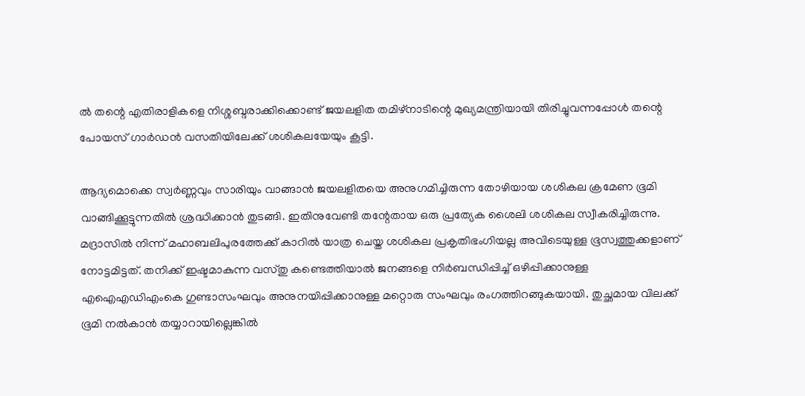ല്‍ തന്റെ എതിരാളികളെ നിശ്ശബ്ദരാക്കിക്കൊണ്ട്‌ ജയലളിത തമിഴ്‌നാടിന്റെ മുഖ്യമന്ത്രിയായി തിരിച്ചുവന്നപ്പോള്‍ തന്റെ പോയസ്‌ ഗാര്‍ഡന്‍ വസതിയിലേക്ക്‌ ശശികലയേയും കൂട്ടി.

ആദ്യമൊക്കെ സ്വര്‍ണ്ണവും സാരിയും വാങ്ങാന്‍ ജയലളിതയെ അനുഗമിച്ചിരുന്ന തോഴിയായ ശശികല ക്രമേണ ഭൂമി വാങ്ങിക്കൂട്ടുന്നതില്‍ ശ്രദ്ധിക്കാന്‍ തുടങ്ങി. ഇതിനുവേണ്ടി തന്റേതായ ഒരു പ്രത്യേക ശൈലി ശശികല സ്വീകരിച്ചിരുന്നു. മദ്രാസില്‍ നിന്ന്‌ മഹാബലിപുരത്തേക്ക്‌ കാറില്‍ യാത്ര ചെയ്ത ശശികല പ്രകൃതിഭംഗിയല്ല അവിടെയുള്ള ഭൂസ്വത്തുക്കളാണ്‌ നോട്ടമിട്ടത്‌. തനിക്ക്‌ ഇഷ്ടമാകുന്ന വസ്തു കണ്ടെത്തിയാല്‍ ജനങ്ങളെ നിര്‍ബന്ധിപ്പിച്ച്‌ ഒഴിപ്പിക്കാനുള്ള എഐഎഡിഎംകെ ഗുണ്ടാസംഘവും അനുനയിപ്പിക്കാനുള്ള മറ്റൊരു സംഘവും രംഗത്തിറങ്ങുകയായി. തുച്ഛമായ വിലക്ക്‌ ഭൂമി നല്‍കാന്‍ തയ്യാറായില്ലെങ്കില്‍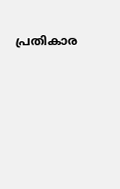പ്രതികാര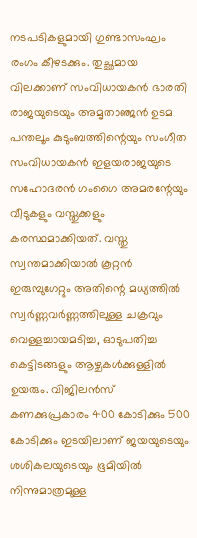നടപടികളുമായി ഗുണ്ടാസംഘം രംഗം കീഴടക്കും. തുച്ഛമായ വിലക്കാണ്‌ സംവിധായകന്‍ ഭാരതി രാജയുടെയും അമൃതാഞ്ജന്‍ ഉടമ പന്തലൂം കുടുംബത്തിന്റെയും സംഗീത സംവിധായകന്‍ ഇളയരാജയുടെ സഹോദരന്‍ ഗംഗൈ അമരന്റേയും വീടുകളും വസ്തുക്കളും കരസ്ഥമാക്കിയത്‌. വസ്തു സ്വന്തമാക്കിയാല്‍ കൂറ്റന്‍ ഇരുമ്പുഗേറ്റും അതിന്റെ മധ്യത്തില്‍ സ്വര്‍ണ്ണവര്‍ണ്ണത്തിലുള്ള ചക്രവും വെള്ളച്ചായമടിച്ച, ഓടുപതിച്ച കെട്ടിടങ്ങളും ആഴ്ചകള്‍ക്കുള്ളില്‍ ഉയരും. വിജിലന്‍സ്‌ കണക്കുപ്രകാരം 400 കോടിക്കും 500 കോടിക്കും ഇടയിലാണ്‌ ജയയുടെയും ശശികലയുടെയും ഭൂമിയില്‍ നിന്നുമാത്രമുള്ള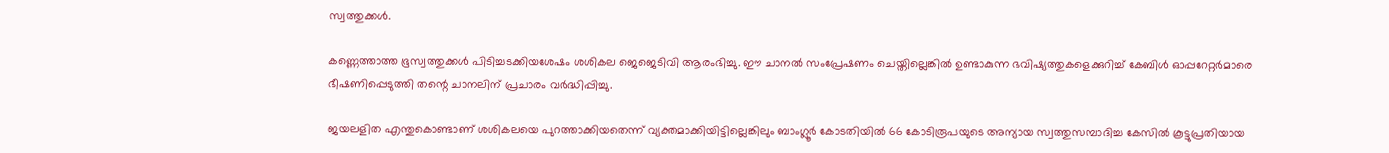സ്വത്തുക്കള്‍.

കണ്ണെത്താത്ത ഭൂസ്വത്തുക്കള്‍ പിടിച്ചടക്കിയശേഷം ശശികല ജെജെടിവി ആരംഭിച്ചു. ഈ ചാനല്‍ സംപ്രേഷണം ചെയ്തില്ലെങ്കില്‍ ഉണ്ടാകുന്ന ഭവിഷ്യത്തുകളെക്കുറിച്ച്‌ കേബിള്‍ ഓപ്പറേറ്റര്‍മാരെ ഭീഷണിപ്പെടുത്തി തന്റെ ചാനലിന്‌ പ്രചാരം വര്‍ദ്ധിപ്പിച്ചു.

ജയലളിത എന്തുകൊണ്ടാണ്‌ ശശികലയെ പുറത്താക്കിയതെന്ന്‌ വ്യക്തമാക്കിയിട്ടില്ലെങ്കിലും ബാംഗ്ലൂര്‍ കോടതിയില്‍ 66 കോടിരൂപയുടെ അന്യായ സ്വത്തുസമ്പാദിച്ച കേസില്‍ കൂട്ടുപ്രതിയായ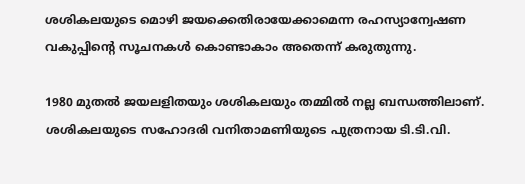ശശികലയുടെ മൊഴി ജയക്കെതിരായേക്കാമെന്ന രഹസ്യാന്വേഷണ വകുപ്പിന്റെ സൂചനകള്‍ കൊണ്ടാകാം അതെന്ന്‌ കരുതുന്നു.

1980 മുതല്‍ ജയലളിതയും ശശികലയും തമ്മില്‍ നല്ല ബന്ധത്തിലാണ്‌. ശശികലയുടെ സഹോദരി വനിതാമണിയുടെ പുത്രനായ ടി.ടി.വി.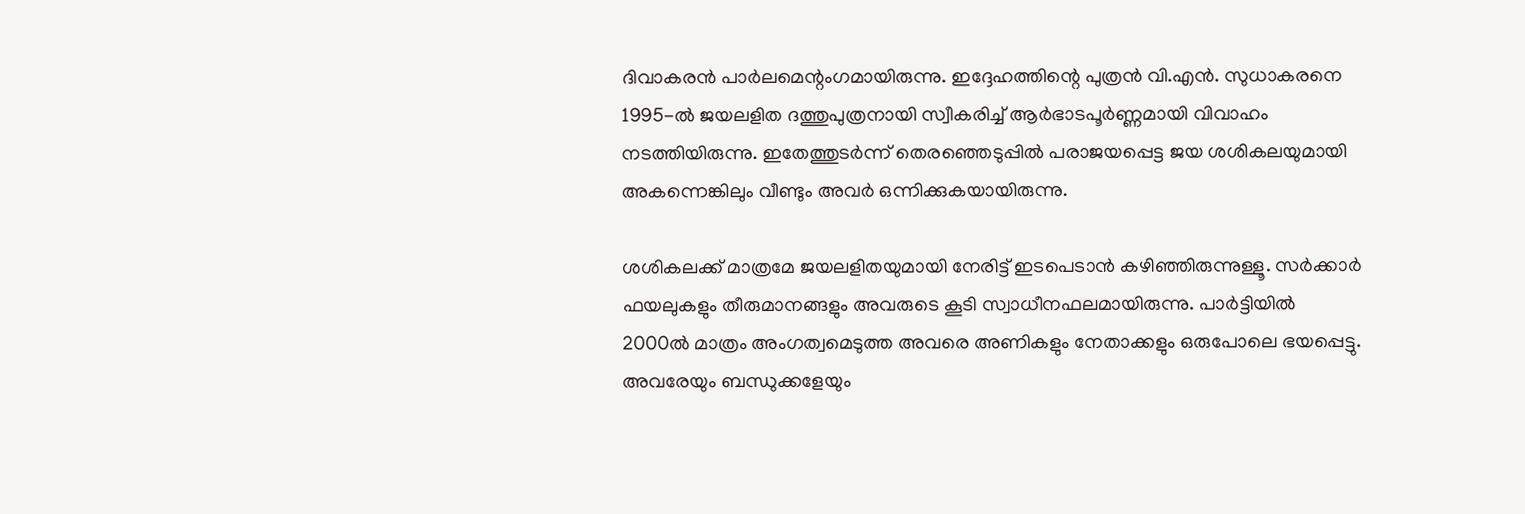ദിവാകരന്‍ പാര്‍ലമെന്റംഗമായിരുന്നു. ഇദ്ദേഹത്തിന്റെ പുത്രന്‍ വി.എന്‍. സുധാകരനെ 1995-ല്‍ ജയലളിത ദത്തുപുത്രനായി സ്വീകരിച്ച്‌ ആര്‍ഭാടപൂര്‍ണ്ണമായി വിവാഹം നടത്തിയിരുന്നു. ഇതേത്തുടര്‍ന്ന്‌ തെരഞ്ഞെടുപ്പില്‍ പരാജയപ്പെട്ട ജയ ശശികലയുമായി അകന്നെങ്കിലും വീണ്ടും അവര്‍ ഒന്നിക്കുകയായിരുന്നു.

ശശികലക്ക്‌ മാത്രമേ ജയലളിതയുമായി നേരിട്ട്‌ ഇടപെടാന്‍ കഴിഞ്ഞിരുന്നുള്ളൂ. സര്‍ക്കാര്‍ ഫയലുകളും തീരുമാനങ്ങളും അവരുടെ കൂടി സ്വാധീനഫലമായിരുന്നു. പാര്‍ട്ടിയില്‍ 2000ല്‍ മാത്രം അംഗത്വമെടുത്ത അവരെ അണികളും നേതാക്കളും ഒരുപോലെ ഭയപ്പെട്ടു. അവരേയും ബന്ധുക്കളേയും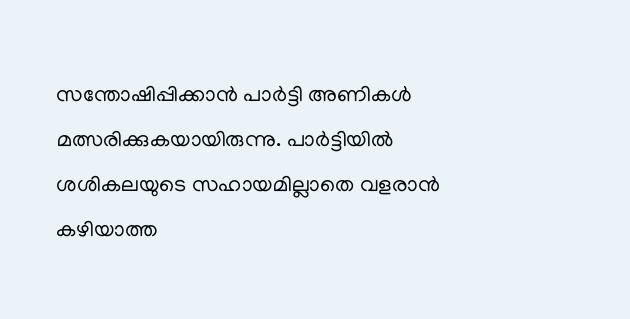സന്തോഷിപ്പിക്കാന്‍ പാര്‍ട്ടി അണികള്‍ മത്സരിക്കുകയായിരുന്നു. പാര്‍ട്ടിയില്‍ ശശികലയുടെ സഹായമില്ലാതെ വളരാന്‍ കഴിയാത്ത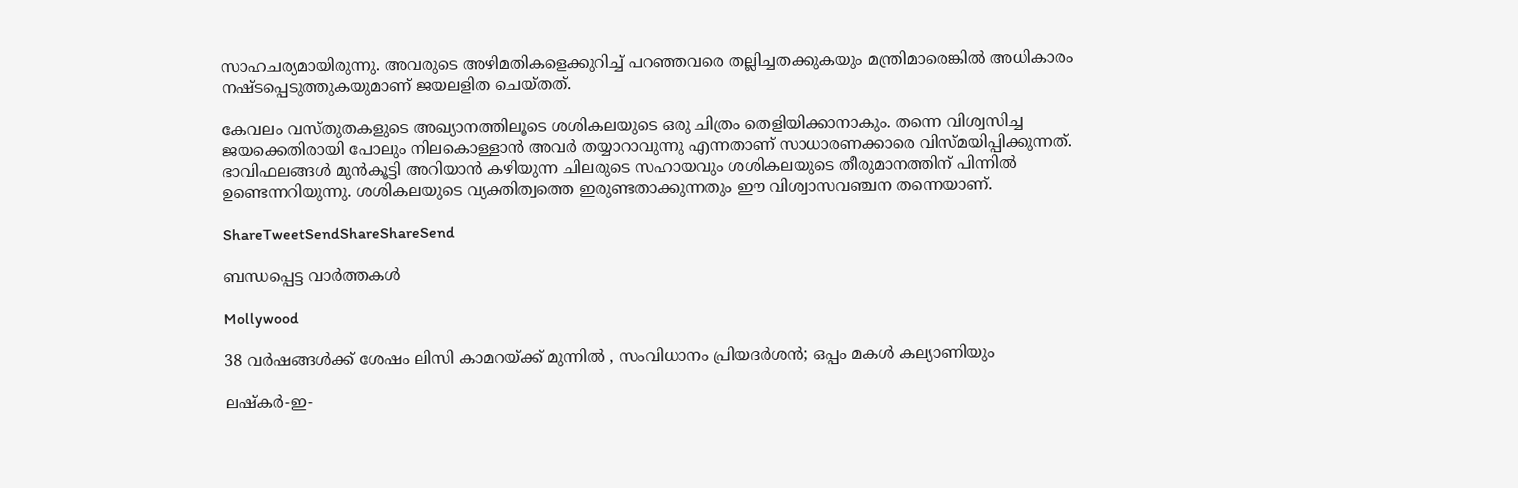സാഹചര്യമായിരുന്നു. അവരുടെ അഴിമതികളെക്കുറിച്ച്‌ പറഞ്ഞവരെ തല്ലിച്ചതക്കുകയും മന്ത്രിമാരെങ്കില്‍ അധികാരം നഷ്ടപ്പെടുത്തുകയുമാണ്‌ ജയലളിത ചെയ്തത്‌.

കേവലം വസ്തുതകളുടെ അഖ്യാനത്തിലൂടെ ശശികലയുടെ ഒരു ചിത്രം തെളിയിക്കാനാകും. തന്നെ വിശ്വസിച്ച ജയക്കെതിരായി പോലും നിലകൊള്ളാന്‍ അവര്‍ തയ്യാറാവുന്നു എന്നതാണ്‌ സാധാരണക്കാരെ വിസ്മയിപ്പിക്കുന്നത്‌. ഭാവിഫലങ്ങള്‍ മുന്‍കൂട്ടി അറിയാന്‍ കഴിയുന്ന ചിലരുടെ സഹായവും ശശികലയുടെ തീരുമാനത്തിന്‌ പിന്നില്‍ ഉണ്ടെന്നറിയുന്നു. ശശികലയുടെ വ്യക്തിത്വത്തെ ഇരുണ്ടതാക്കുന്നതും ഈ വിശ്വാസവഞ്ചന തന്നെയാണ്‌.

ShareTweetSendShareShareSend

ബന്ധപ്പെട്ട വാര്‍ത്തകള്‍

Mollywood

38 വർഷങ്ങൾക്ക് ശേഷം ലിസി കാമറയ്‌ക്ക് മുന്നിൽ , സംവിധാനം പ്രിയദർശൻ; ഒപ്പം മകൾ കല്യാണിയും

ലഷ്‌കർ-ഇ-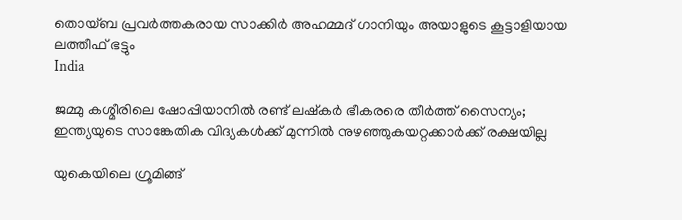തൊയ്ബ പ്രവർത്തകരായ സാക്കിർ അഹമ്മദ് ഗാനിയും അയാളുടെ കൂട്ടാളിയായ ലത്തീഫ് ഭട്ടും
India

ജമ്മു കശ്മീരിലെ ഷോപ്പിയാനില്‍ രണ്ട് ലഷ്കര്‍ ഭീകരരെ തീര്‍ത്ത് സൈന്യം; ഇന്ത്യയുടെ സാങ്കേതിക വിദ്യകള്‍ക്ക് മുന്നില്‍ നുഴഞ്ഞുകയറ്റക്കാര്‍ക്ക് രക്ഷയില്ല

യുകെയിലെ ഗ്രൂമിങ്ങ്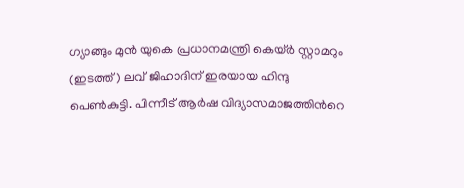ഗ്യാങ്ങും മുന്‍ യുകെ പ്രധാനമന്ത്രി കെയ്ര്‍ സ്റ്റാമറും (ഇടത്ത്) ലവ് ജിഹാദിന് ഇരയായ ഹിന്ദു പെണ്‍കുട്ടി. പിന്നീട് ആര്‍ഷ വിദ്യാസമാജത്തിന്‍റെ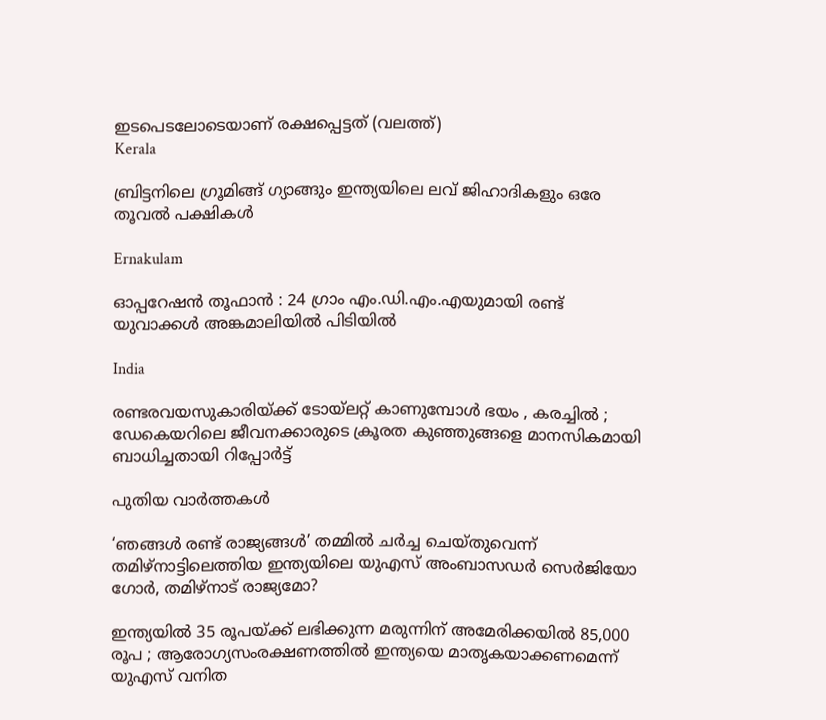ഇടപെടലോടെയാണ് രക്ഷപ്പെട്ടത് (വലത്ത്)
Kerala

ബ്രിട്ടനിലെ ഗ്രൂമിങ്ങ് ഗ്യാങ്ങും ഇന്ത്യയിലെ ലവ് ജിഹാദികളും ഒരേ തൂവല്‍ പക്ഷികള്‍

Ernakulam

ഓപ്പറേഷൻ തൂഫാൻ : 24 ഗ്രാം എം.ഡി.എം.എയുമായി രണ്ട് യുവാക്കൾ അങ്കമാലിയിൽ പിടിയിൽ

India

രണ്ടരവയസുകാരിയ്‌ക്ക് ടോയ്‌ലറ്റ് കാണുമ്പോൾ ഭയം , കരച്ചിൽ ; ഡേകെയറിലെ ജീവനക്കാരുടെ ക്രൂരത കുഞ്ഞുങ്ങളെ മാനസികമായി ബാധിച്ചതായി റിപ്പോർട്ട്

പുതിയ വാര്‍ത്തകള്‍

‘ഞങ്ങള്‍ രണ്ട് രാജ്യങ്ങള്‍’ തമ്മില്‍ ചര്‍ച്ച ചെയ്തുവെന്ന് തമിഴ്നാട്ടിലെത്തിയ ഇന്ത്യയിലെ യുഎസ് അംബാസഡര്‍ സെര്‍ജിയോ ഗോര്‍, തമിഴ്നാട് രാജ്യമോ?

ഇന്ത്യയിൽ 35 രൂപയ്‌ക്ക് ലഭിക്കുന്ന മരുന്നിന് അമേരിക്കയിൽ 85,000 രൂപ ; ആരോഗ്യസംരക്ഷണത്തിൽ ഇന്ത്യയെ മാതൃകയാക്കണമെന്ന് യുഎസ് വനിത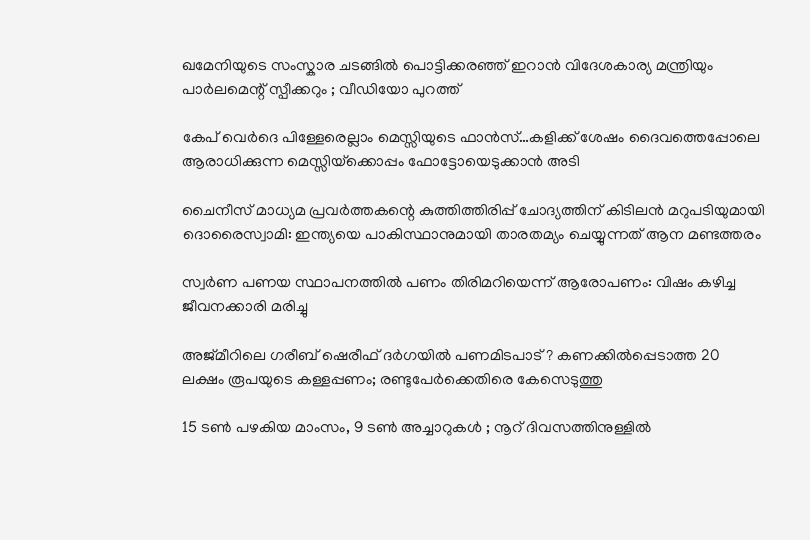ഖമേനിയുടെ സംസ്കാര ചടങ്ങിൽ പൊട്ടിക്കരഞ്ഞ് ഇറാൻ വിദേശകാര്യ മന്ത്രിയും പാർലമെന്റ് സ്പീക്കറും ; വീഡിയോ പുറത്ത്

കേപ് വെര്‍ദെ പിള്ളേരെല്ലാം മെസ്സിയുടെ ഫാന്‍സ്…കളിക്ക് ശേഷം ദൈവത്തെപ്പോലെ ആരാധിക്കുന്ന മെസ്സിയ്‌ക്കൊപ്പം ഫോട്ടോയെടുക്കാന്‍ അടി

ചൈനീസ് മാധ്യമ പ്രവർത്തകന്റെ കുത്തിത്തിരിപ്പ് ചോദ്യത്തിന് കിടിലൻ മറുപടിയുമായി ദൊരൈസ്വാമി: ഇന്ത്യയെ പാകിസ്ഥാനുമായി താരതമ്യം ചെയ്യുന്നത് ആന മണ്ടത്തരം

സ്വര്‍ണ പണയ സ്ഥാപനത്തില്‍ പണം തിരിമറിയെന്ന് ആരോപണം: വിഷം കഴിച്ച ജീവനക്കാരി മരിച്ചു

അജ്മീറിലെ ഗരീബ് ഷെരീഫ് ദർഗയിൽ പണമിടപാട് ? കണക്കിൽപ്പെടാത്ത 20 ലക്ഷം രൂപയുടെ കള്ളപ്പണം; രണ്ടുപേർക്കെതിരെ കേസെടുത്തു

15 ടൺ പഴകിയ മാംസം, 9 ടൺ അച്ചാറുകൾ ; നൂറ് ദിവസത്തിനുള്ളിൽ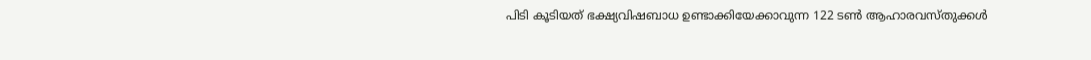പിടി കൂടിയത് ഭക്ഷ്യവിഷബാധ ഉണ്ടാക്കിയേക്കാവുന്ന 122 ടൺ ആഹാരവസ്തുക്കൾ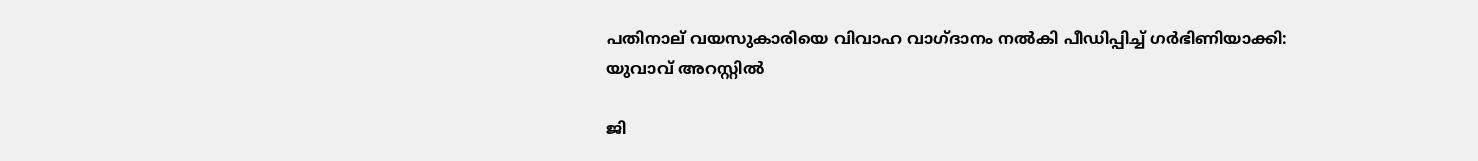പതിനാല് വയസുകാരിയെ വിവാഹ വാഗ്ദാനം നല്‍കി പീഡിപ്പിച്ച് ഗര്‍ഭിണിയാക്കി: യുവാവ് അറസ്റ്റില്‍

ജി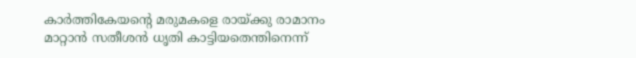കാര്‍ത്തികേയന്റെ മരുമകളെ രായ്‌ക്കു രാമാനം മാറ്റാന്‍ സതീശന്‍ ധൃതി കാട്ടിയതെന്തിനെന്ന്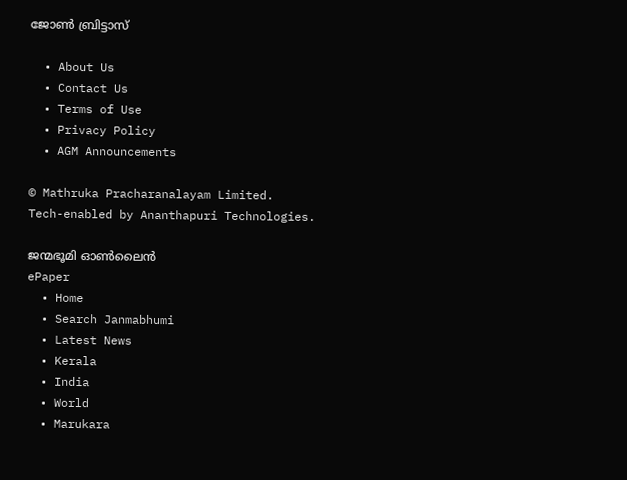ജോണ്‍ ബ്രിട്ടാസ്

  • About Us
  • Contact Us
  • Terms of Use
  • Privacy Policy
  • AGM Announcements

© Mathruka Pracharanalayam Limited.
Tech-enabled by Ananthapuri Technologies.

ജന്മഭൂമി ഓണ്‍ലൈന്‍
ePaper
  • Home
  • Search Janmabhumi
  • Latest News
  • Kerala
  • India
  • World
  • Marukara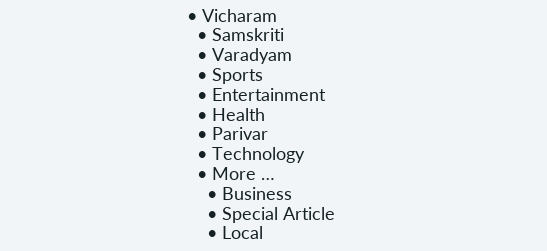• Vicharam
  • Samskriti
  • Varadyam
  • Sports
  • Entertainment
  • Health
  • Parivar
  • Technology
  • More …
    • Business
    • Special Article
    • Local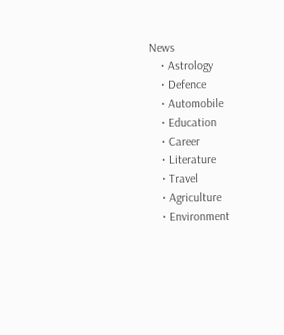News
    • Astrology
    • Defence
    • Automobile
    • Education
    • Career
    • Literature
    • Travel
    • Agriculture
    • Environment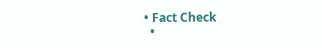• Fact Check
  •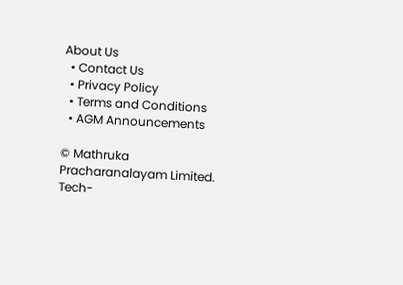About Us
  • Contact Us
  • Privacy Policy
  • Terms and Conditions
  • AGM Announcements

© Mathruka Pracharanalayam Limited.
Tech-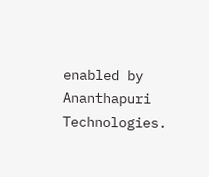enabled by Ananthapuri Technologies.